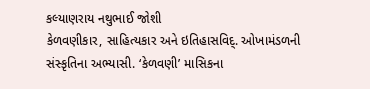કલ્યાણરાય નથુભાઈ જોશી
કેળવણીકાર, સાહિત્યકાર અને ઇતિહાસવિદ્. ઓખામંડળની સંસ્કૃતિના અભ્યાસી. ‘કેળવણી’ માસિકના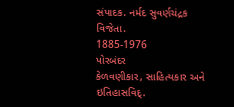સંપાદક. નર્મદ સુવર્ણચંદ્રક વિજેતા.
1885-1976
પોરબંદર
કેળવણીકાર, સાહિત્યકાર અને ઇતિહાસવિદ્.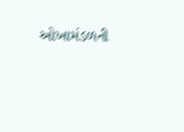ઓખામંડળની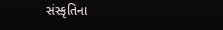સંસ્કૃતિના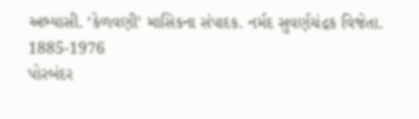અભ્યાસી. ‘કેળવણી’ માસિકના સંપાદક. નર્મદ સુવર્ણચંદ્રક વિજેતા.
1885-1976
પોરબંદર